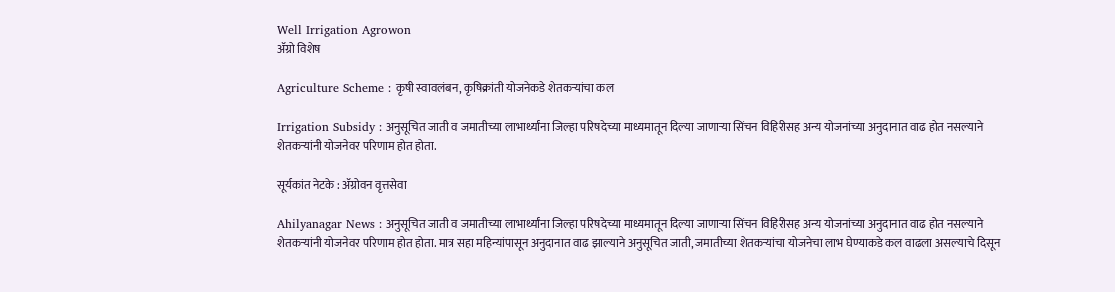Well Irrigation Agrowon
ॲग्रो विशेष

Agriculture Scheme : कृषी स्वावलंबन, कृषिक्रांती योजनेकडे शेतकऱ्यांचा कल

Irrigation Subsidy : अनुसूचित जाती व जमातीच्या लाभार्थ्यांना जिल्हा परिषदेच्या माध्यमातून दिल्या जाणाऱ्या सिंचन विहिरीसह अन्य योजनांच्या अनुदानात वाढ होत नसल्याने शेतकऱ्यांनी योजनेवर परिणाम होत होता.

सूर्यकांत नेटके : ॲग्रोवन वृत्तसेवा

Ahilyanagar News : अनुसूचित जाती व जमातीच्या लाभार्थ्यांना जिल्हा परिषदेच्या माध्यमातून दिल्या जाणाऱ्या सिंचन विहिरीसह अन्य योजनांच्या अनुदानात वाढ होत नसल्याने शेतकऱ्यांनी योजनेवर परिणाम होत होता. मात्र सहा महिन्यांपासून अनुदानात वाढ झाल्याने अनुसूचित जाती, जमातीच्या शेतकऱ्यांचा योजनेचा लाभ घेण्याकडे कल वाढला असल्याचे दिसून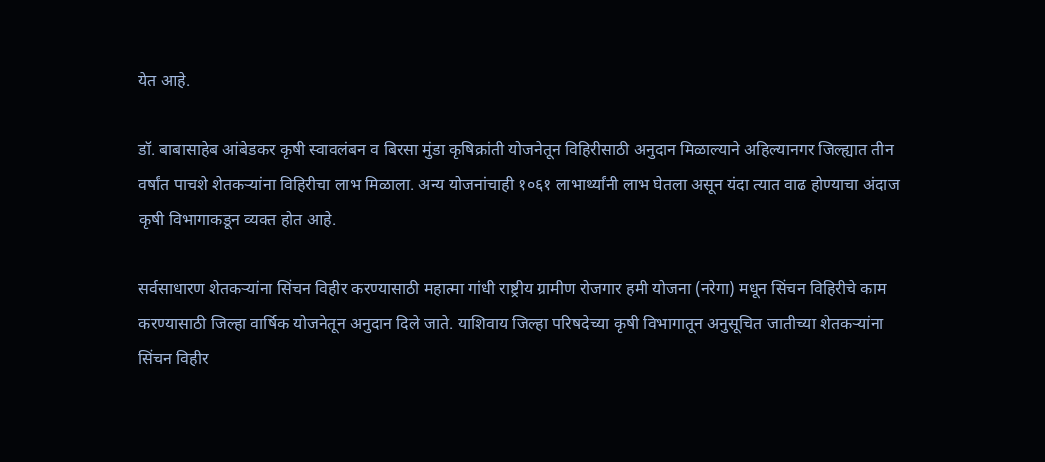येत आहे.

डॉ. बाबासाहेब आंबेडकर कृषी स्वावलंबन व बिरसा मुंडा कृषिक्रांती योजनेतून विहिरीसाठी अनुदान मिळाल्याने अहिल्यानगर जिल्ह्यात तीन वर्षांत पाचशे शेतकऱ्यांना विहिरीचा लाभ मिळाला. अन्य योजनांचाही १०६१ लाभार्थ्यांनी लाभ घेतला असून यंदा त्यात वाढ होण्याचा अंदाज कृषी विभागाकडून व्यक्त होत आहे.

सर्वसाधारण शेतकऱ्यांना सिंचन विहीर करण्यासाठी महात्मा गांधी राष्ट्रीय ग्रामीण रोजगार हमी योजना (नरेगा) मधून सिंचन विहिरीचे काम करण्यासाठी जिल्हा वार्षिक योजनेतून अनुदान दिले जाते. याशिवाय जिल्हा परिषदेच्या कृषी विभागातून अनुसूचित जातीच्या शेतकऱ्यांना सिंचन विहीर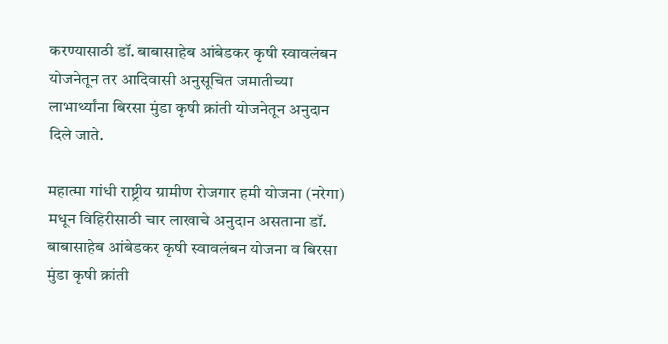करण्यासाठी डॉ. बाबासाहेब आंबेडकर कृषी स्वावलंबन योजनेतून तर आदिवासी अनुसूचित जमातीच्या लाभार्थ्यांना बिरसा मुंडा कृषी क्रांती योजनेतून अनुदान दिले जाते.

महात्मा गांधी राष्ट्रीय ग्रामीण रोजगार हमी योजना (नरेगा) मधून विहिरीसाठी चार लाखाचे अनुदान असताना डॉ. बाबासाहेब आंबेडकर कृषी स्वावलंबन योजना व बिरसा मुंडा कृषी क्रांती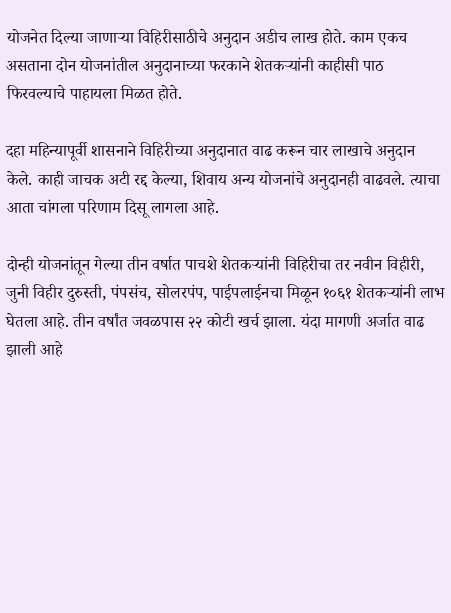योजनेत दिल्या जाणाऱ्या विहिरीसाठीचे अनुदान अडीच लाख होते. काम एकच असताना दोन योजनांतील अनुदानाच्या फरकाने शेतकऱ्यांनी काहीसी पाठ फिरवल्याचे पाहायला मिळत होते.

दहा महिन्यापूर्वी शासनाने विहिरीच्या अनुदानात वाढ करून चार लाखाचे अनुदान केले. काही जाचक अटी रद्द केल्या, शिवाय अन्य योजनांचे अनुदानही वाढवले. त्याचा आता चांगला परिणाम दिसू लागला आहे.

दोन्ही योजनांतून गेल्या तीन वर्षात पाचशे शेतकऱ्यांनी विहिरीचा तर नवीन विहीरी, जुनी विहीर दुरुस्ती, पंपसंच, सोलरपंप, पाईपलाईनचा मिळून १०६१ शेतकऱ्यांनी लाभ घेतला आहे. तीन वर्षांत जवळपास २२ कोटी खर्च झाला. यंदा मागणी अर्जात वाढ झाली आहे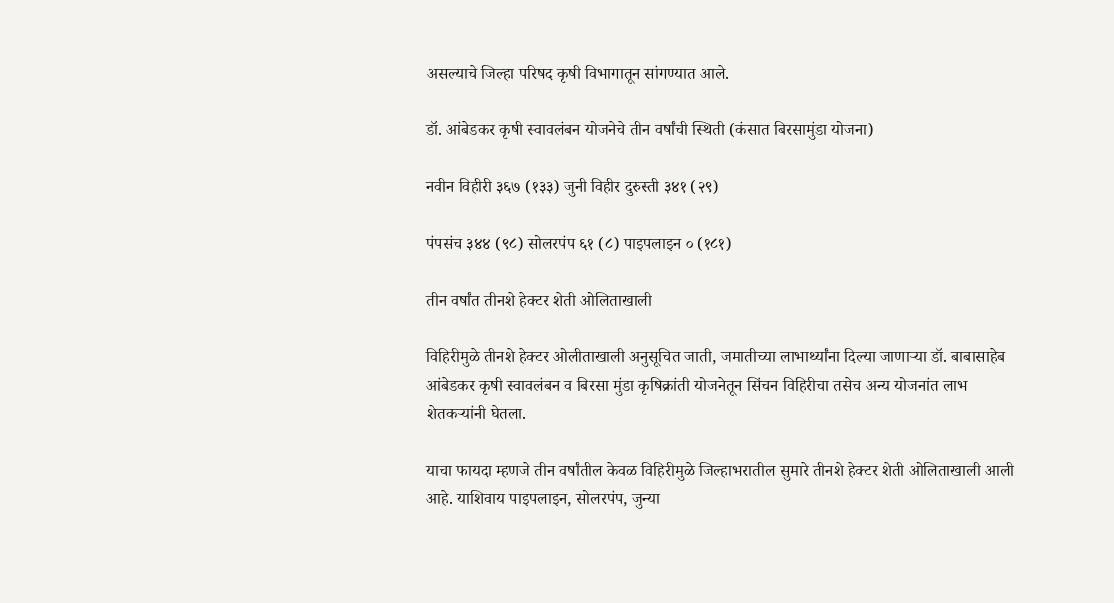असल्याचे जिल्हा परिषद कृषी विभागातून सांगण्यात आले.

डॉ. आंबेडकर कृषी स्वावलंबन योजनेचे तीन वर्षांची स्थिती (कंसात बिरसामुंडा योजना)

नवीन विहीरी ३६७ (१३३) जुनी विहीर दुरुस्ती ३४१ (२९)

पंपसंच ३४४ (९८) सोलरपंप ६१ (८) पाइपलाइन ० (१८१)

तीन वर्षांत तीनशे हेक्टर शेती ओलिताखाली

विहिरीमुळे तीनशे हेक्टर ओलीताखाली अनुसूचित जाती, जमातीच्या लाभार्थ्यांना दिल्या जाणाऱ्या डॉ. बाबासाहेब आंबेडकर कृषी स्वावलंबन व बिरसा मुंडा कृषिक्रांती योजनेतून सिंचन विहिरीचा तसेच अन्य योजनांत लाभ शेतकऱ्यांनी घेतला.

याचा फायदा म्हणजे तीन वर्षांतील केवळ विहिरीमुळे जिल्हाभरातील सुमारे तीनशे हेक्टर शेती ओलिताखाली आली आहे. याशिवाय पाइपलाइन, सोलरपंप, जुन्या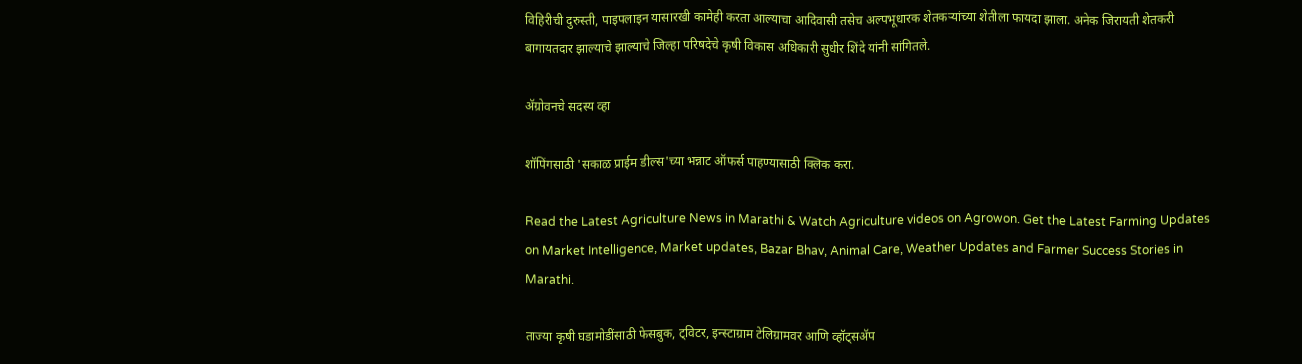विहिरीची दुरुस्ती, पाइपलाइन यासारखी कामेही करता आल्याचा आदिवासी तसेच अल्पभूधारक शेतकऱ्यांच्या शेतीला फायदा झाला. अनेक जिरायती शेतकरी बागायतदार झाल्याचे झाल्याचे जिल्हा परिषदेचे कृषी विकास अधिकारी सुधीर शिंदे यांनी सांगितले.

ॲग्रोवनचे सदस्य व्हा

शॉपिंगसाठी 'सकाळ प्राईम डील्स'च्या भन्नाट ऑफर्स पाहण्यासाठी क्लिक करा.

Read the Latest Agriculture News in Marathi & Watch Agriculture videos on Agrowon. Get the Latest Farming Updates on Market Intelligence, Market updates, Bazar Bhav, Animal Care, Weather Updates and Farmer Success Stories in Marathi.

ताज्या कृषी घडामोडींसाठी फेसबुक, ट्विटर, इन्स्टाग्राम टेलिग्रामवर आणि व्हॉट्सॲप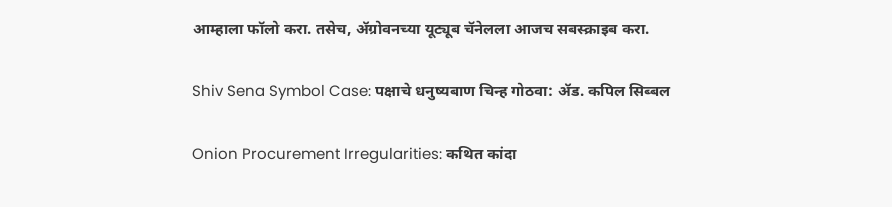आम्हाला फॉलो करा. तसेच, ॲग्रोवनच्या यूट्यूब चॅनेलला आजच सबस्क्राइब करा.

Shiv Sena Symbol Case: पक्षाचे धनुष्यबाण चिन्ह गोठवा: ॲड. कपिल सिब्बल

Onion Procurement Irregularities: कथित कांदा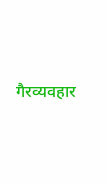गैरव्यवहार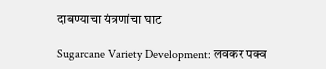दाबण्याचा यंत्रणांचा घाट

Sugarcane Variety Development: लवकर पक्व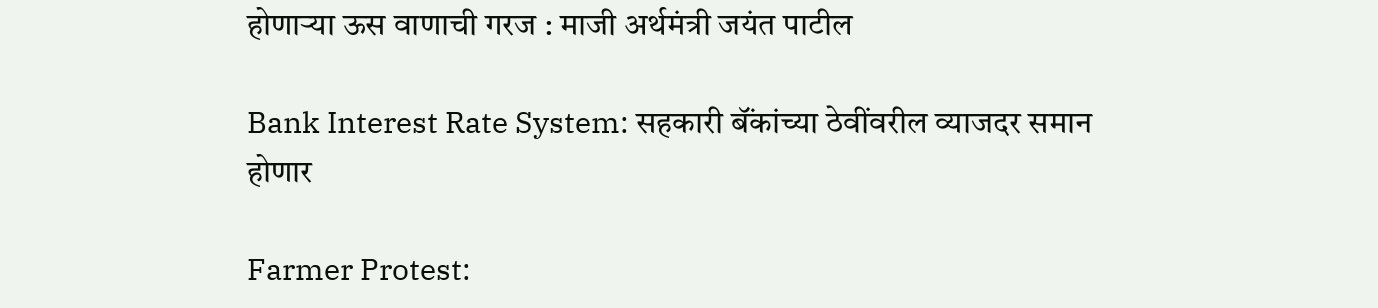होणाऱ्या ऊस वाणाची गरज : माजी अर्थमंत्री जयंत पाटील

Bank Interest Rate System: सहकारी बॅंकांच्या ठेवींवरील व्याजदर समान होणार

Farmer Protest: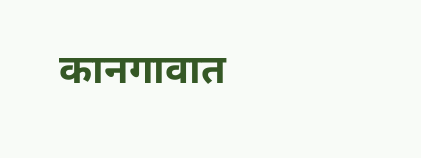कानगावात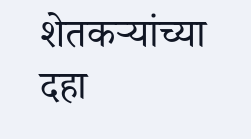शेतकऱ्यांच्या दहा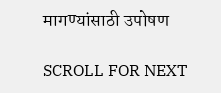मागण्यांसाठी उपोषण

SCROLL FOR NEXT